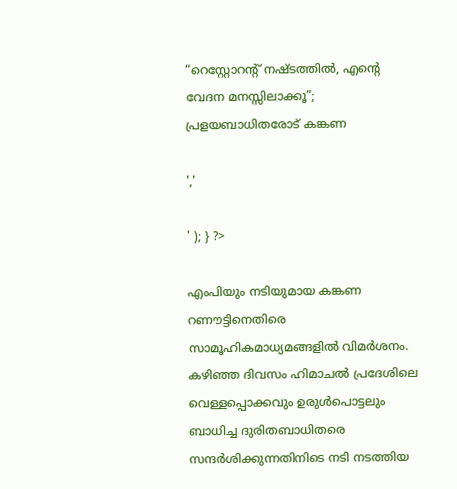“റെസ്റ്റോറന്റ് നഷ്ടത്തിൽ, എന്റെ വേദന മനസ്സിലാക്കൂ”; പ്രളയബാധിതരോട് കങ്കണ

','

' ); } ?>

എംപിയും നടിയുമായ കങ്കണ റണൗട്ടിനെതിരെ സാമൂഹികമാധ്യമങ്ങളിൽ വിമർശനം. കഴിഞ്ഞ ദിവസം ഹിമാചൽ പ്രദേശിലെ വെള്ളപ്പൊക്കവും ഉരുൾപൊട്ടലും ബാധിച്ച ദുരിതബാധിതരെ സന്ദർശിക്കുന്നതിനിടെ നടി നടത്തിയ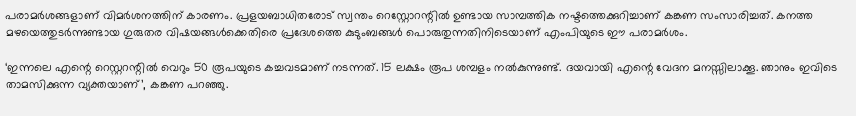പരാമർശങ്ങളാണ് വിമർശനത്തിന് കാരണം. പ്രളയബാധിതരോട് സ്വന്തം റെസ്റ്റോറന്റിൽ ഉണ്ടായ സാമ്പത്തിക നഷ്ടത്തെക്കുറിച്ചാണ് കങ്കണ സംസാരിച്ചത്. കനത്ത മഴയെത്തുടർന്നുണ്ടായ ഗുരുതര വിഷയങ്ങൾക്കെതിരെ പ്രദേശത്തെ കുടുംബങ്ങൾ പൊരുതുന്നതിനിടെയാണ് എംപിയുടെ ഈ പരാമർശം.

‘ഇന്നലെ എന്റെ റെസ്റ്ററന്റിൽ വെറും 50 രൂപയുടെ കച്ചവടമാണ് നടന്നത്. 15 ലക്ഷം രൂപ ശമ്പളം നൽകുന്നുണ്ട്. ദയവായി എന്റെ വേദന മനസ്സിലാക്കൂ. ഞാനും ഇവിടെ താമസിക്കുന്ന വ്യക്തയാണ്’, കങ്കണ പറഞ്ഞു.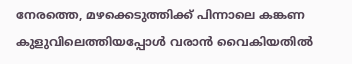നേരത്തെ, മഴക്കെടുത്തിക്ക് പിന്നാലെ കങ്കണ കുളുവിലെത്തിയപ്പോൾ വരാൻ വൈകിയതിൽ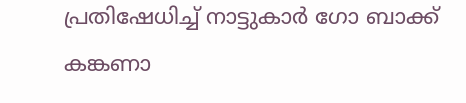പ്രതിഷേധിച്ച് നാട്ടുകാർ ഗോ ബാക്ക് കങ്കണാ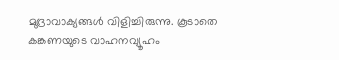മുദ്രാവാക്യങ്ങൾ വിളിച്ചിരുന്നു. കൂടാതെ കങ്കണയുടെ വാഹനവ്യൂഹം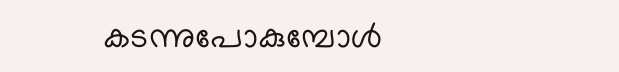കടന്നുപോകുമ്പോൾ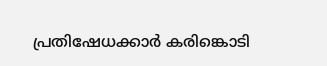പ്രതിഷേധക്കാർ കരിങ്കൊടി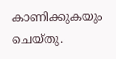കാണിക്കുകയും ചെയ്തു.